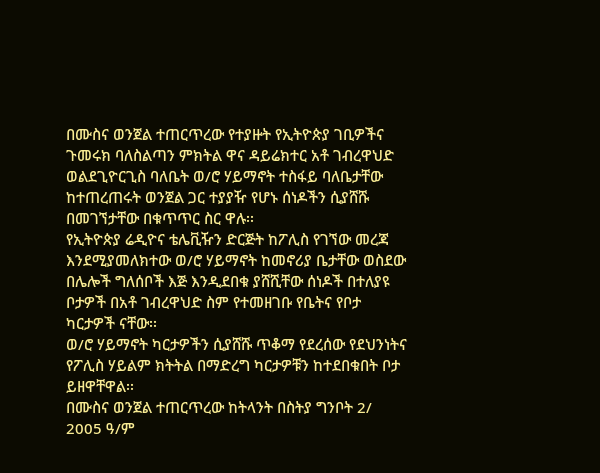በሙስና ወንጀል ተጠርጥረው የተያዙት የኢትዮጵያ ገቢዎችና ጉመሩክ ባለስልጣን ምክትል ዋና ዳይሬክተር አቶ ገብረዋህድ ወልደጊዮርጊስ ባለቤት ወ/ሮ ሃይማኖት ተስፋይ ባለቤታቸው ከተጠረጠሩት ወንጀል ጋር ተያያዥ የሆኑ ሰነዶችን ሲያሸሹ በመገኘታቸው በቁጥጥር ስር ዋሉ፡፡
የኢትዮጵያ ሬዲዮና ቴሌቪዥን ድርጅት ከፖሊስ የገኘው መረጃ እንደሚያመለክተው ወ/ሮ ሃይማኖት ከመኖሪያ ቤታቸው ወስደው በሌሎች ግለሰቦች እጅ እንዲደበቁ ያሸሺቸው ሰነዶች በተለያዩ ቦታዎች በአቶ ገብረዋህድ ስም የተመዘገቡ የቤትና የቦታ ካርታዎች ናቸው፡፡
ወ/ሮ ሃይማኖት ካርታዎችን ሲያሸሹ ጥቆማ የደረሰው የደህንነትና የፖሊስ ሃይልም ክትትል በማድረግ ካርታዎቹን ከተደበቁበት ቦታ ይዘዋቸዋል፡፡
በሙስና ወንጀል ተጠርጥረው ከትላንት በስትያ ግንቦት 2/ 2005 ዓ/ም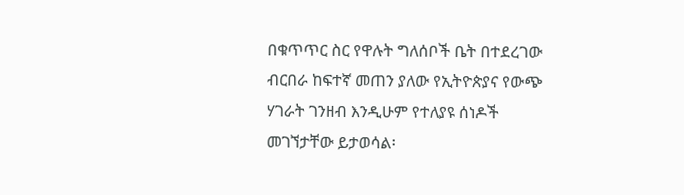በቁጥጥር ስር የዋሉት ግለሰቦች ቤት በተደረገው ብርበራ ከፍተኛ መጠን ያለው የኢትዮጵያና የውጭ ሃገራት ገንዘብ እንዲሁም የተለያዩ ሰነዶች መገኘታቸው ይታወሳል፡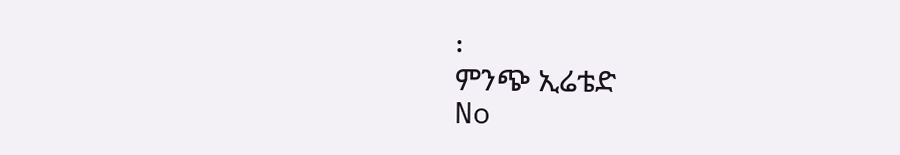፡
ምንጭ ኢሬቴድ
No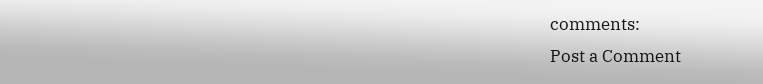comments:
Post a Comment